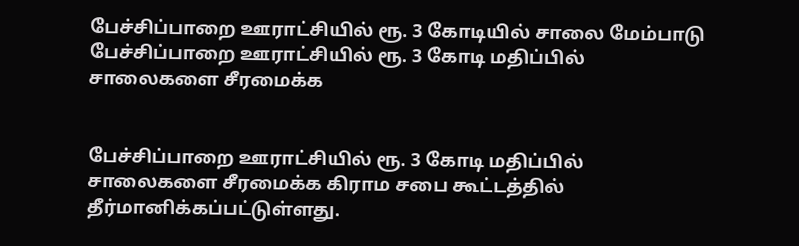பேச்சிப்பாறை ஊராட்சியில் ரூ. 3 கோடியில் சாலை மேம்பாடு
பேச்சிப்பாறை ஊராட்சியில் ரூ. 3 கோடி மதிப்பில் சாலைகளை சீரமைக்க


பேச்சிப்பாறை ஊராட்சியில் ரூ. 3 கோடி மதிப்பில் சாலைகளை சீரமைக்க கிராம சபை கூட்டத்தில் தீர்மானிக்கப்பட்டுள்ளது.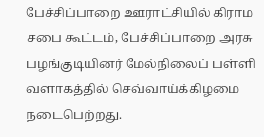பேச்சிப்பாறை ஊராட்சியில் கிராம சபை கூட்டம், பேச்சிப்பாறை அரசு பழங்குடியினர் மேல்நிலைப் பள்ளி வளாகத்தில் செவ்வாய்க்கிழமை நடைபெற்றது.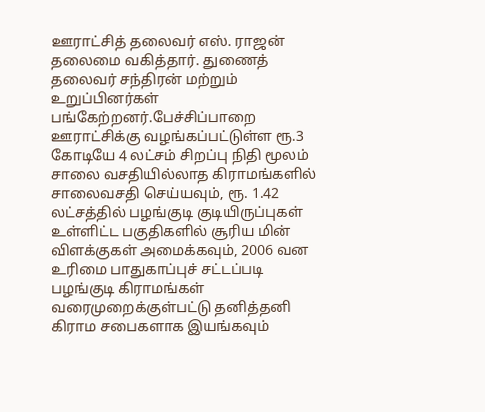ஊராட்சித் தலைவர் எஸ். ராஜன் தலைமை வகித்தார். துணைத் தலைவர் சந்திரன் மற்றும் உறுப்பினர்கள் பங்கேற்றனர்.பேச்சிப்பாறை ஊராட்சிக்கு வழங்கப்பட்டுள்ள ரூ.3 கோடியே 4 லட்சம் சிறப்பு நிதி மூலம் சாலை வசதியில்லாத கிராமங்களில் சாலைவசதி செய்யவும், ரூ. 1.42 லட்சத்தில் பழங்குடி குடியிருப்புகள் உள்ளிட்ட பகுதிகளில் சூரிய மின் விளக்குகள் அமைக்கவும், 2006 வன உரிமை பாதுகாப்புச் சட்டப்படி பழங்குடி கிராமங்கள் வரைமுறைக்குள்பட்டு தனித்தனி கிராம சபைகளாக இயங்கவும்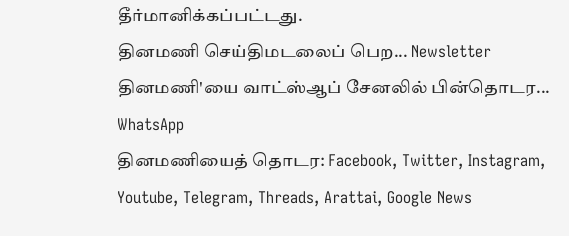தீர்மானிக்கப்பட்டது.
தினமணி செய்திமடலைப் பெற... Newsletter
தினமணி'யை வாட்ஸ்ஆப் சேனலில் பின்தொடர... WhatsApp
தினமணியைத் தொடர: Facebook, Twitter, Instagram, Youtube, Telegram, Threads, Arattai, Google News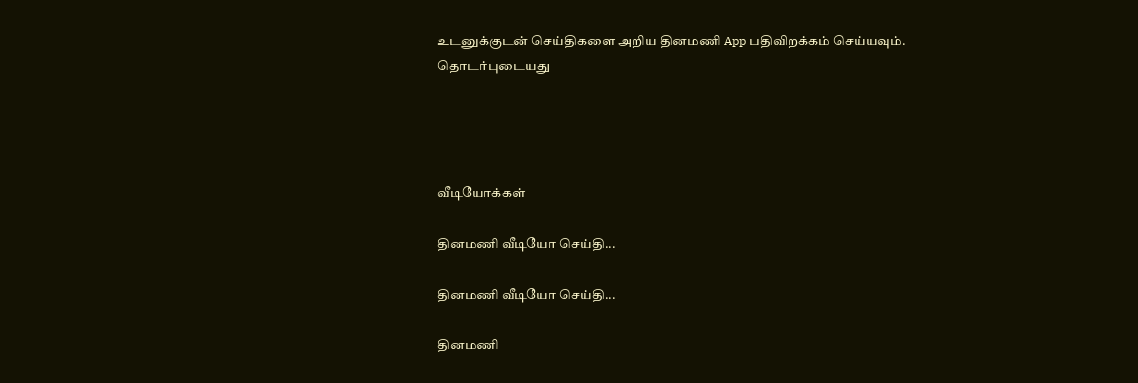உடனுக்குடன் செய்திகளை அறிய தினமணி App பதிவிறக்கம் செய்யவும்.
தொடர்புடையது




வீடியோக்கள்

தினமணி வீடியோ செய்தி...

தினமணி வீடியோ செய்தி...

தினமணி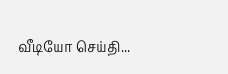வீடியோ செய்தி...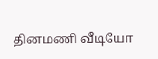தினமணி வீடியோ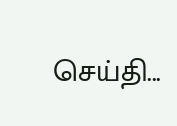செய்தி...